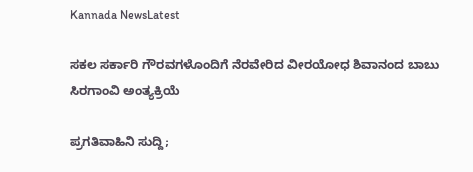Kannada NewsLatest

ಸಕಲ ಸರ್ಕಾರಿ ಗೌರವಗಳೊಂದಿಗೆ ನೆರವೇರಿದ ವೀರಯೋಧ ಶಿವಾನಂದ ಬಾಬು ಸಿರಗಾಂವಿ ಅಂತ್ಯಕ್ರಿಯೆ

ಪ್ರಗತಿವಾಹಿನಿ ಸುದ್ದಿ;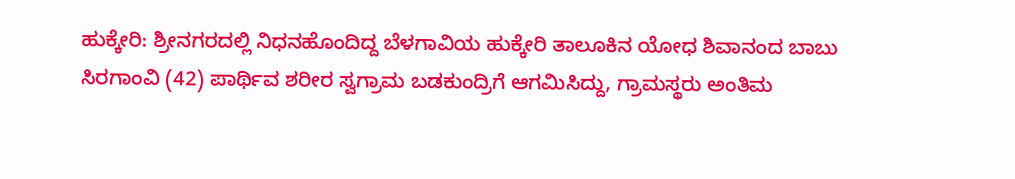ಹುಕ್ಕೇರಿ: ಶ್ರೀನಗರದಲ್ಲಿ ನಿಧನಹೊಂದಿದ್ದ ಬೆಳಗಾವಿಯ ಹುಕ್ಕೇರಿ ತಾಲೂಕಿನ ಯೋಧ ಶಿವಾನಂದ ಬಾಬು ಸಿರಗಾಂವಿ (42) ಪಾರ್ಥಿವ ಶರೀರ ಸ್ವಗ್ರಾಮ ಬಡಕುಂದ್ರಿಗೆ ಆಗಮಿಸಿದ್ದು, ಗ್ರಾಮಸ್ಥರು ಅಂತಿಮ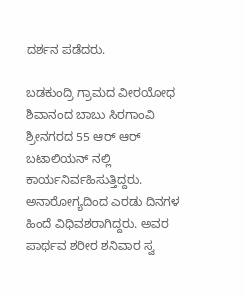ದರ್ಶನ ಪಡೆದರು.

ಬಡಕುಂದ್ರಿ ಗ್ರಾಮದ ವೀರಯೋಧ ಶಿವಾನಂದ ಬಾಬು ಸಿರಗಾಂವಿ ಶ್ರೀನಗರದ 55 ಆರ್ ಆರ್ ಬಟಾಲಿಯನ್ ನಲ್ಲಿ ಕಾರ್ಯನಿರ್ವಹಿಸುತ್ತಿದ್ದರು. ಅನಾರೋಗ್ಯದಿಂದ ಎರಡು ದಿನಗಳ ಹಿಂದೆ ವಿಧಿವಶರಾಗಿದ್ದರು. ಅವರ ಪಾರ್ಥವ ಶರೀರ ಶನಿವಾರ ಸ್ವ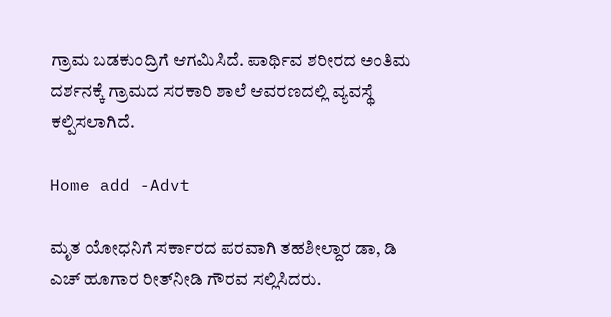ಗ್ರಾಮ ಬಡಕುಂದ್ರಿಗೆ ಆಗಮಿಸಿದೆ. ಪಾರ್ಥಿವ ಶರೀರದ ಅಂತಿಮ ದರ್ಶನಕ್ಕೆ ಗ್ರಾಮದ ಸರಕಾರಿ ಶಾಲೆ ಆವರಣದಲ್ಲಿ ವ್ಯವಸ್ಥೆ ಕಲ್ಪಿಸಲಾಗಿದೆ.

Home add -Advt

ಮೃತ ಯೋಧನಿಗೆ ಸರ್ಕಾರದ ಪರವಾಗಿ ತಹಶೀಲ್ದಾರ ಡಾ, ಡಿ ಎಚ್ ಹೂಗಾರ ರೀತ್‌ನೀಡಿ ಗೌರವ ಸಲ್ಲಿಸಿದರು.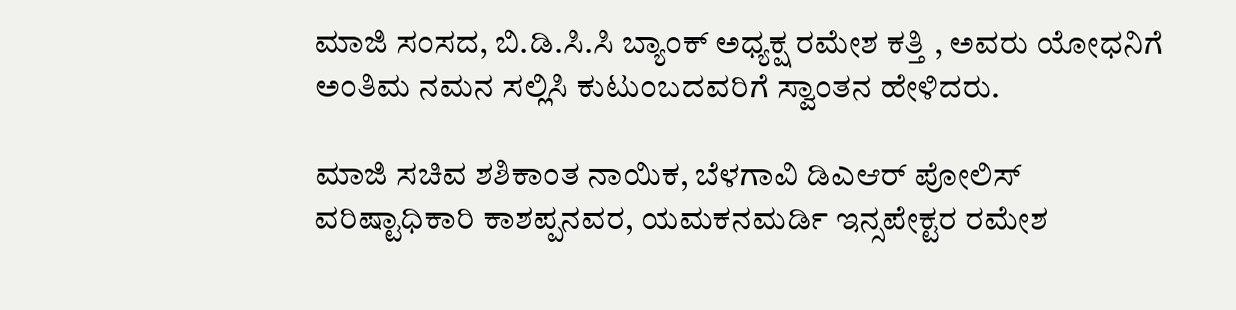ಮಾಜಿ ಸಂಸದ, ಬಿ.ಡಿ.ಸಿ.ಸಿ ಬ್ಯಾಂಕ್ ಅಧ್ಯಕ್ಷ ರಮೇಶ ಕತ್ತಿ , ಅವರು ಯೋಧನಿಗೆ ಅಂತಿಮ ನಮನ ಸಲ್ಲಿಸಿ ಕುಟುಂಬದವರಿಗೆ ಸ್ವಾಂತನ ಹೇಳಿದರು.

ಮಾಜಿ ಸಚಿವ ಶಶಿಕಾಂತ ನಾಯಿಕ, ಬೆಳಗಾವಿ ಡಿಎಆರ್ ಪೋಲಿಸ್ ವರಿಷ್ಟಾಧಿಕಾರಿ ಕಾಶಪ್ಪನವರ, ಯಮಕನಮರ್ಡಿ ಇನ್ಸಪೇಕ್ಟರ ರಮೇಶ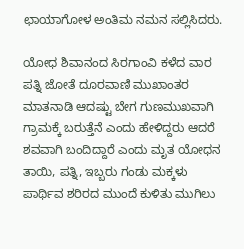ಛಾಯಾಗೋಳ ಅಂತಿಮ ನಮನ ಸಲ್ಲಿಸಿದರು.

ಯೋಧ ಶಿವಾನಂದ ಸಿರಗಾಂವಿ ಕಳೆದ ವಾರ ಪತ್ನಿ ಜೋತೆ ದೂರವಾಣಿ ಮುಖಾಂತರ ಮಾತನಾಡಿ ಆದಷ್ಟು ಬೇಗ ಗುಣಮುಖವಾಗಿ ಗ್ರಾಮಕ್ಕೆ ಬರುತ್ತೆನೆ ಎಂದು ಹೇಳಿದ್ದರು ಆದರೆ ಶವವಾಗಿ ಬಂದಿದ್ದಾರೆ ಎಂದು ಮೃತ ಯೋಧನ ತಾಯಿ, ಪತ್ನಿ, ಇಬ್ಬರು ಗಂಡು ಮಕ್ಕಳು ಪಾರ್ಥಿವ ಶರಿರದ ಮುಂದೆ ಕುಳಿತು ಮುಗಿಲು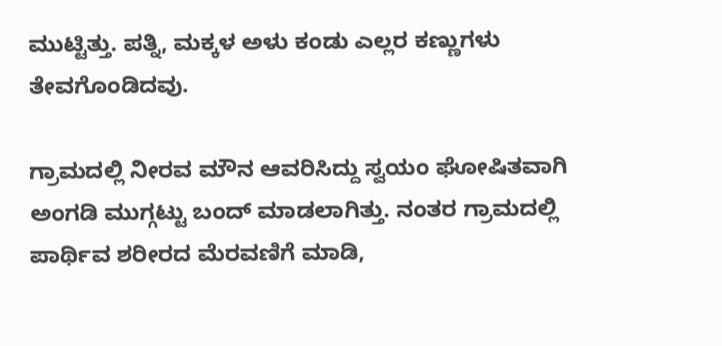ಮುಟ್ಟಿತ್ತು. ಪತ್ನಿ, ಮಕ್ಕಳ ಅಳು ಕಂಡು ಎಲ್ಲರ ಕಣ್ಣುಗಳು ತೇವಗೊಂಡಿದವು.

ಗ್ರಾಮದಲ್ಲಿ ನೀರವ ಮೌನ ಆವರಿಸಿದ್ದು ಸ್ವಯಂ ಘೋಷಿತವಾಗಿ ಅಂಗಡಿ ಮುಗ್ಗಟ್ಟು ಬಂದ್ ಮಾಡಲಾಗಿತ್ತು. ನಂತರ ಗ್ರಾಮದಲ್ಲಿ ಪಾರ್ಥಿವ ಶರೀರದ ಮೆರವಣಿಗೆ ಮಾಡಿ,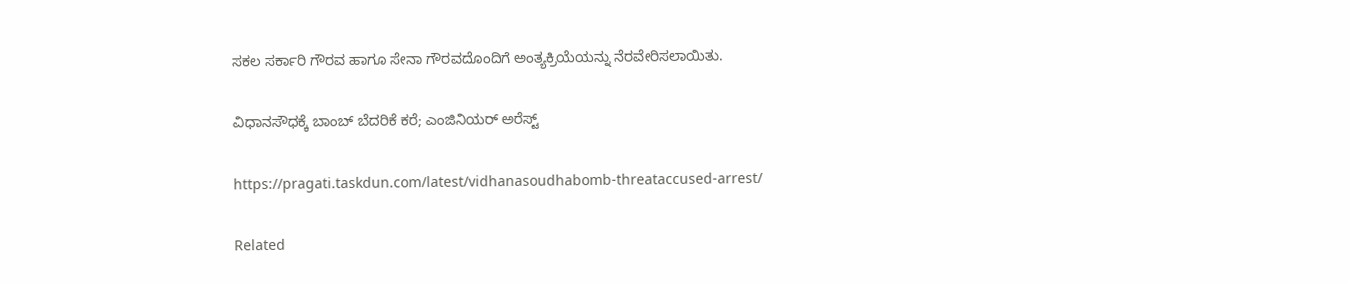ಸಕಲ ಸರ್ಕಾರಿ ಗೌರವ ಹಾಗೂ ಸೇನಾ ಗೌರವದೊಂದಿಗೆ ಅಂತ್ಯಕ್ರಿಯೆಯನ್ನು ನೆರವೇರಿಸಲಾಯಿತು.

ವಿಧಾನಸೌಧಕ್ಕೆ ಬಾಂಬ್ ಬೆದರಿಕೆ ಕರೆ; ಎಂಜಿನಿಯರ್ ಅರೆಸ್ಟ್

https://pragati.taskdun.com/latest/vidhanasoudhabomb-threataccused-arrest/

Related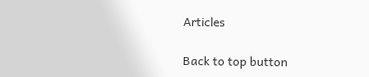Articles

Back to top button